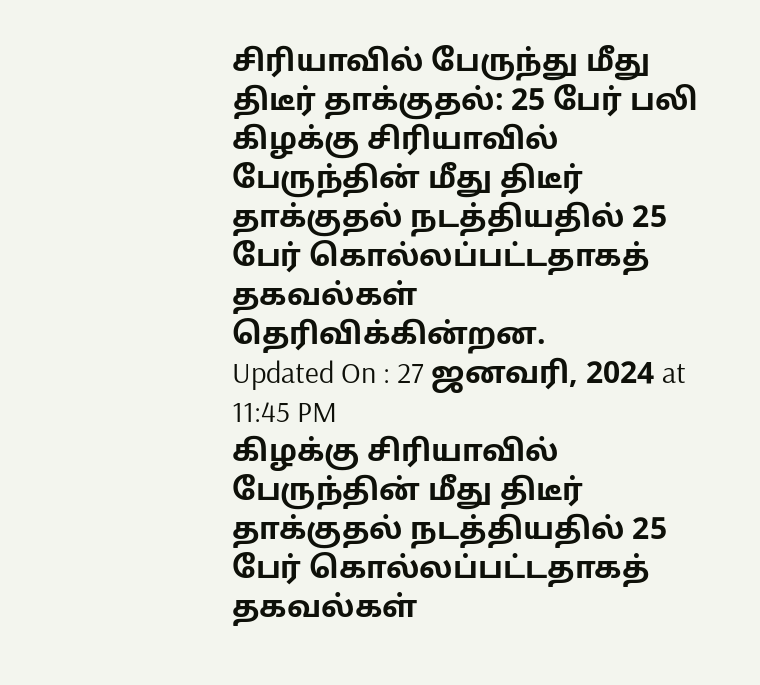சிரியாவில் பேருந்து மீது திடீர் தாக்குதல்: 25 பேர் பலி
கிழக்கு சிரியாவில் பேருந்தின் மீது திடீர் தாக்குதல் நடத்தியதில் 25 பேர் கொல்லப்பட்டதாகத் தகவல்கள் தெரிவிக்கின்றன.
Updated On : 27 ஜனவரி, 2024 at 11:45 PM
கிழக்கு சிரியாவில் பேருந்தின் மீது திடீர் தாக்குதல் நடத்தியதில் 25 பேர் கொல்லப்பட்டதாகத் தகவல்கள்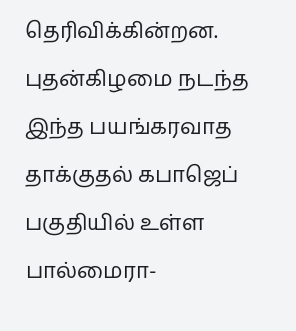தெரிவிக்கின்றன.
புதன்கிழமை நடந்த இந்த பயங்கரவாத தாக்குதல் கபாஜெப் பகுதியில் உள்ள பால்மைரா-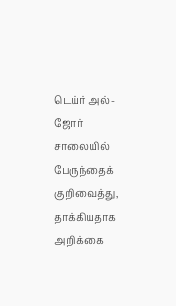டெய்ர் அல்-ஜோர் சாலையில் பேருந்தைக் குறிவைத்து, தாக்கியதாக அறிக்கை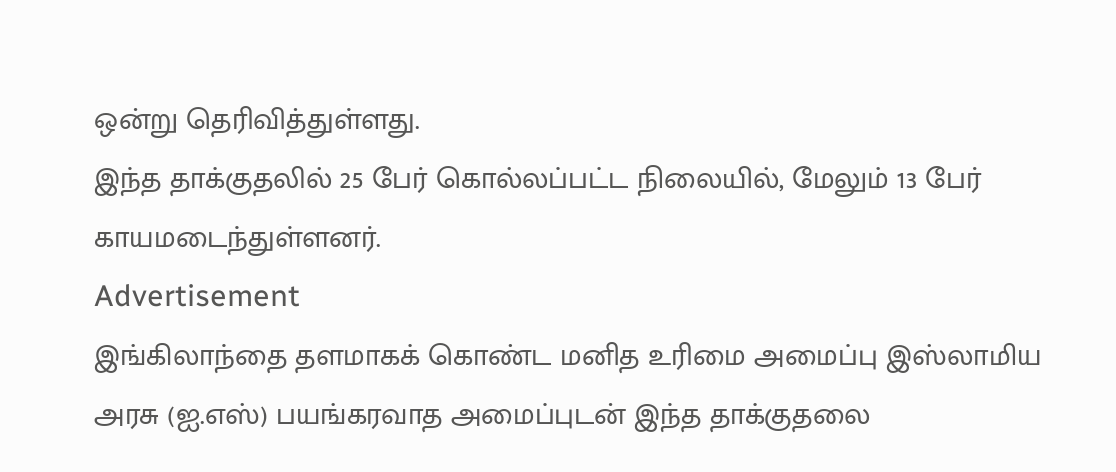ஒன்று தெரிவித்துள்ளது.
இந்த தாக்குதலில் 25 பேர் கொல்லப்பட்ட நிலையில், மேலும் 13 பேர் காயமடைந்துள்ளனர்.
Advertisement
இங்கிலாந்தை தளமாகக் கொண்ட மனித உரிமை அமைப்பு இஸ்லாமிய அரசு (ஐ.எஸ்) பயங்கரவாத அமைப்புடன் இந்த தாக்குதலை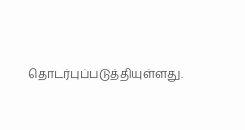தொடர்புப்படுத்தியுள்ளது.